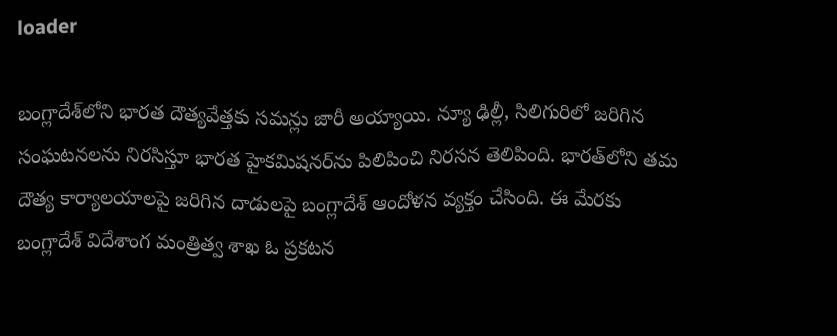loader

బంగ్లాదేశ్‌లోని భారత దౌత్యవేత్తకు సమన్లు జారీ అయ్యాయి. న్యూ ఢిల్లీ, సిలిగురిలో జరిగిన సంఘటనలను నిరసిస్తూ భారత హైకమిషనర్‌ను పిలిపించి నిరసన తెలిపింది. భారత్‌లోని తమ దౌత్య కార్యాలయాలపై జరిగిన దాడులపై బంగ్లాదేశ్‌ ఆందోళన వ్యక్తం చేసింది. ఈ మేరకు బంగ్లాదేశ్‌ విదేశాంగ మంత్రిత్వ శాఖ ఓ ప్రకటన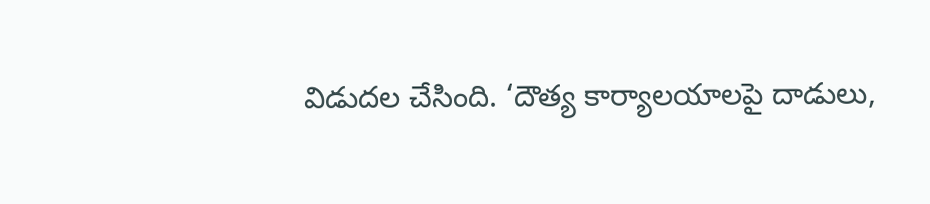విడుదల చేసింది. ‘దౌత్య కార్యాలయాలపై దాడులు,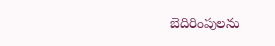బెదిరింపులను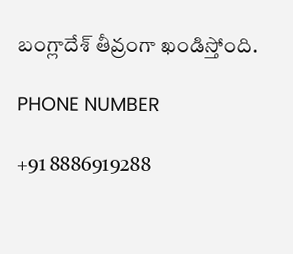బంగ్లాదేశ్‌ తీవ్రంగా ఖండిస్తోంది.

PHONE NUMBER

+91 8886919288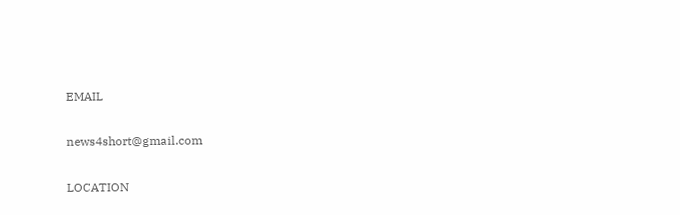EMAIL

news4short@gmail.com

LOCATION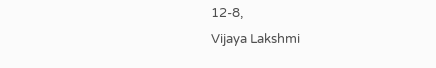12-8,
Vijaya Lakshmi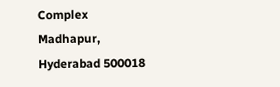Complex
Madhapur,
Hyderabad 500018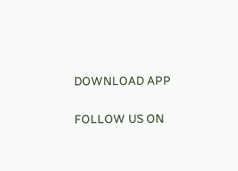DOWNLOAD APP

FOLLOW US ON